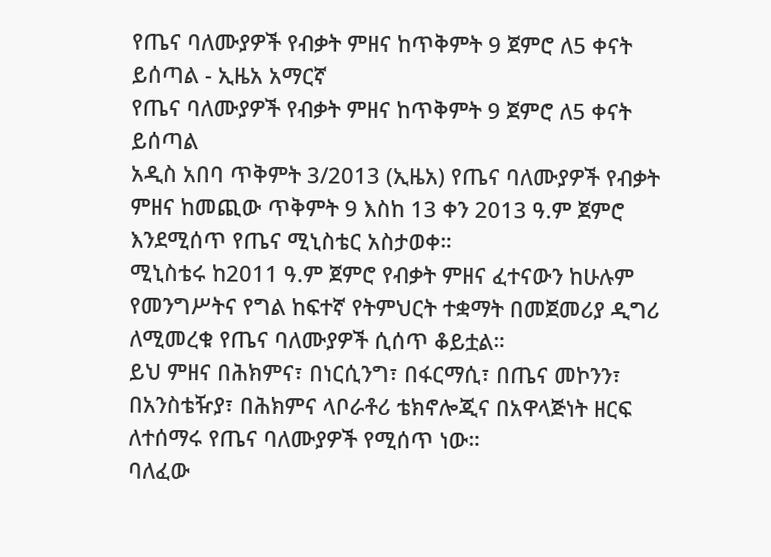የጤና ባለሙያዎች የብቃት ምዘና ከጥቅምት 9 ጀምሮ ለ5 ቀናት ይሰጣል - ኢዜአ አማርኛ
የጤና ባለሙያዎች የብቃት ምዘና ከጥቅምት 9 ጀምሮ ለ5 ቀናት ይሰጣል
አዲስ አበባ ጥቅምት 3/2013 (ኢዜአ) የጤና ባለሙያዎች የብቃት ምዘና ከመጪው ጥቅምት 9 እስከ 13 ቀን 2013 ዓ.ም ጀምሮ እንደሚሰጥ የጤና ሚኒስቴር አስታወቀ።
ሚኒስቴሩ ከ2011 ዓ.ም ጀምሮ የብቃት ምዘና ፈተናውን ከሁሉም የመንግሥትና የግል ከፍተኛ የትምህርት ተቋማት በመጀመሪያ ዲግሪ ለሚመረቁ የጤና ባለሙያዎች ሲሰጥ ቆይቷል።
ይህ ምዘና በሕክምና፣ በነርሲንግ፣ በፋርማሲ፣ በጤና መኮንን፣ በአንስቴዥያ፣ በሕክምና ላቦራቶሪ ቴክኖሎጂና በአዋላጅነት ዘርፍ ለተሰማሩ የጤና ባለሙያዎች የሚሰጥ ነው።
ባለፈው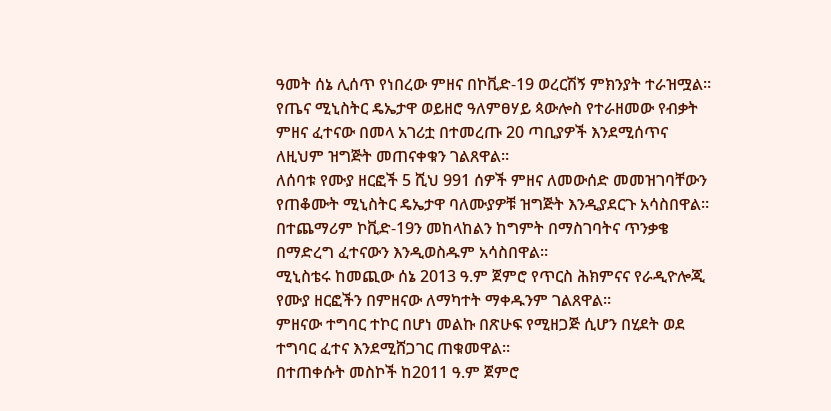ዓመት ሰኔ ሊሰጥ የነበረው ምዘና በኮቪድ-19 ወረርሽኝ ምክንያት ተራዝሟል።
የጤና ሚኒስትር ዴኤታዋ ወይዘሮ ዓለምፀሃይ ጳውሎስ የተራዘመው የብቃት ምዘና ፈተናው በመላ አገሪቷ በተመረጡ 20 ጣቢያዎች እንደሚሰጥና ለዚህም ዝግጅት መጠናቀቁን ገልጸዋል።
ለሰባቱ የሙያ ዘርፎች 5 ሺህ 991 ሰዎች ምዘና ለመውሰድ መመዝገባቸውን የጠቆሙት ሚኒስትር ዴኤታዋ ባለሙያዎቹ ዝግጅት እንዲያደርጉ አሳስበዋል።
በተጨማሪም ኮቪድ-19ን መከላከልን ከግምት በማስገባትና ጥንቃቄ በማድረግ ፈተናውን እንዲወስዱም አሳስበዋል።
ሚኒስቴሩ ከመጪው ሰኔ 2013 ዓ.ም ጀምሮ የጥርስ ሕክምናና የራዲዮሎጂ የሙያ ዘርፎችን በምዘናው ለማካተት ማቀዱንም ገልጸዋል።
ምዘናው ተግባር ተኮር በሆነ መልኩ በጽሁፍ የሚዘጋጅ ሲሆን በሂደት ወደ ተግባር ፈተና እንደሚሸጋገር ጠቁመዋል።
በተጠቀሱት መስኮች ከ2011 ዓ.ም ጀምሮ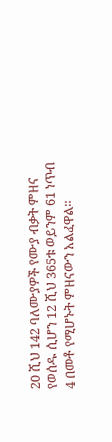20 ሺህ 142 ባለሙያዎች የሙያ ብቃት ምዘና የወሰዱ ሲሆን 12 ሺህ 365ቱ ወይንም 61 ነጥብ 4 በመቶ የሚሆኑት ምዘናውን አልፈዋል።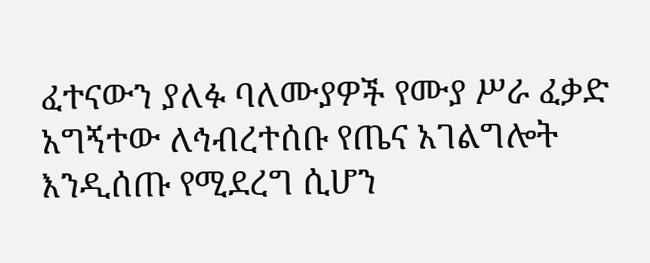ፈተናውን ያለፉ ባለሙያዎች የሙያ ሥራ ፈቃድ አግኝተው ለኅብረተሰቡ የጤና አገልግሎት እንዲሰጡ የሚደረግ ሲሆን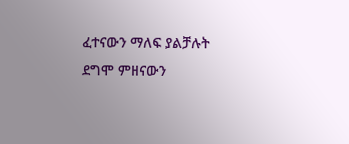ፈተናውን ማለፍ ያልቻሉት ደግሞ ምዘናውን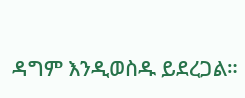ዳግም እንዲወስዱ ይደረጋል።